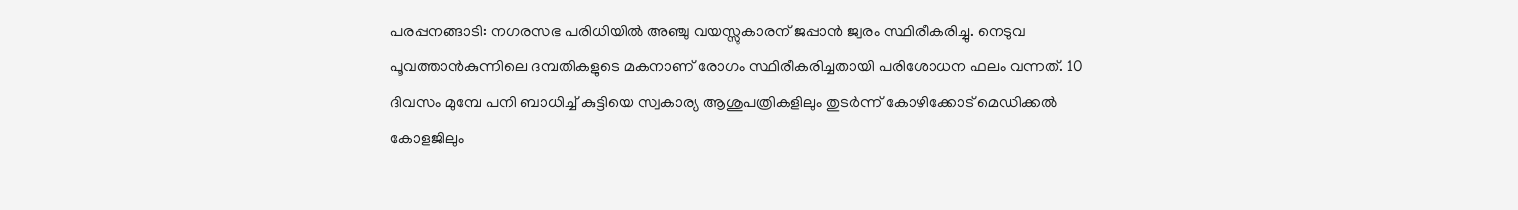പരപ്പനങ്ങാടി: നഗരസഭ പരിധിയിൽ അഞ്ചു വയസ്സുകാരന് ജപ്പാൻ ജ്വരം സ്ഥിരീകരിച്ചു. നെടുവ പൂവത്താൻകുന്നിലെ ദമ്പതികളുടെ മകനാണ് രോഗം സ്ഥിരീകരിച്ചതായി പരിശോധന ഫലം വന്നത്. 10 ദിവസം മുമ്പേ പനി ബാധിച്ച് കുട്ടിയെ സ്വകാര്യ ആശുപത്രികളിലും തുടർന്ന് കോഴിക്കോട് മെഡിക്കൽ കോളജിലും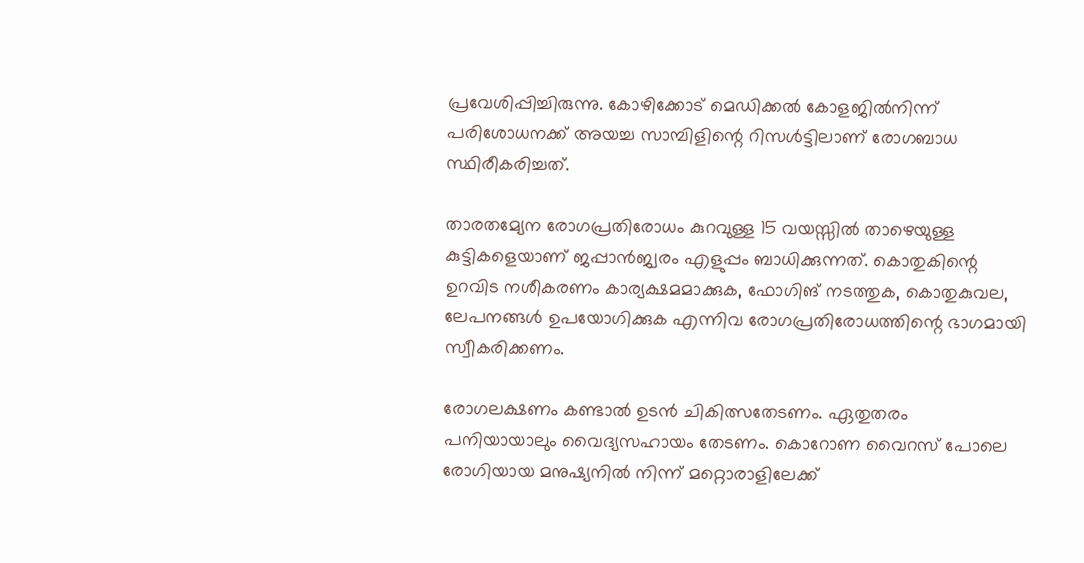പ്രവേശിപ്പിച്ചിരുന്നു. കോഴിക്കോട് മെഡിക്കൽ കോളജിൽനിന്ന് പരിശോധനക്ക് അയച്ച സാമ്പിളിന്റെ റിസൾട്ടിലാണ് രോഗബാധ സ്ഥിരീകരിച്ചത്.

താരതമ്യേന രോഗപ്രതിരോധം കുറവുള്ള 15 വയസ്സില്‍ താഴെയുള്ള കുട്ടികളെയാണ് ജപ്പാന്‍ജ്വരം എളുപ്പം ബാധിക്കുന്നത്. കൊതുകിന്റെ ഉറവിട നശീകരണം കാര്യക്ഷമമാക്കുക, ഫോഗിങ് നടത്തുക, കൊതുകുവല, ലേപനങ്ങള്‍ ഉപയോഗിക്കുക എന്നിവ രോഗപ്രതിരോധത്തിന്റെ ഭാഗമായി സ്വീകരിക്കണം.

രോഗലക്ഷണം കണ്ടാല്‍ ഉടൻ ചികിത്സതേടണം. ഏതുതരം പനിയായാലും വൈദ്യസഹായം തേടണം. കൊറോണ വൈറസ് പോലെ രോഗിയായ മനുഷ്യനില്‍ നിന്ന് മറ്റൊരാളിലേക്ക്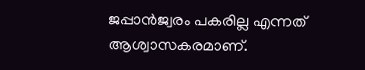ജപ്പാന്‍ജ്വരം പകരില്ല എന്നത് ആശ്വാസകരമാണ്.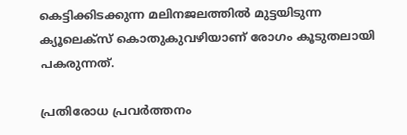കെട്ടിക്കിടക്കുന്ന മലിനജലത്തില്‍ മുട്ടയിടുന്ന ക്യൂലെക്‌സ് കൊതുകുവഴിയാണ് രോഗം കൂടുതലായി പകരുന്നത്.

പ്രതിരോധ പ്രവർത്തനം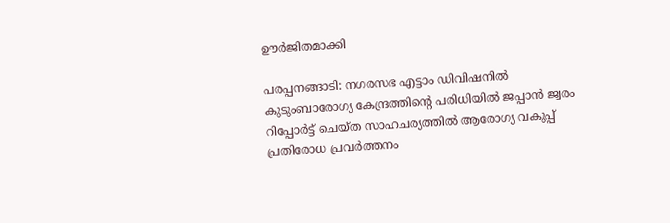ഊർജിതമാക്കി

പരപ്പനങ്ങാടി: നഗരസഭ എട്ടാം ഡിവിഷനിൽ കുടുംബാരോഗ്യ കേന്ദ്രത്തിന്റെ പരിധിയിൽ ജപ്പാൻ ജ്വരം റിപ്പോർട്ട് ചെയ്ത സാഹചര്യത്തിൽ ആരോഗ്യ വകുപ്പ് പ്രതിരോധ പ്രവർത്തനം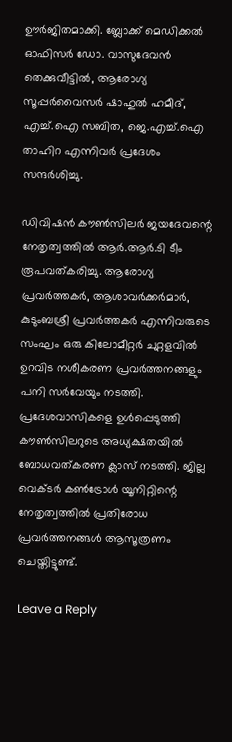ഊർജിതമാക്കി. ബ്ലോക്ക് മെഡിക്കൽ ഓഫിസർ ഡോ. വാസുദേവൻ തെക്കുവീട്ടിൽ, ആരോഗ്യ സൂപ്പർവൈസർ ഷാഹുൽ ഹമീദ്, എച്ച്.ഐ സബിത, ജെ.എച്ച്.ഐ താഹിറ എന്നിവർ പ്രദേശം സന്ദർശിച്ചു.

ഡിവിഷൻ കൗൺസിലർ ജയദേവന്റെ നേതൃത്വത്തിൽ ആർ.ആർ.ടി ടീം രൂപവത്കരിച്ചു. ആരോഗ്യ പ്രവർത്തകർ, ആശാവർക്കർമാർ, കുടുംബശ്രീ പ്രവർത്തകർ എന്നിവരുടെ സംഘം ഒരു കിലോമീറ്റർ ചുറ്റളവിൽ ഉറവിട നശീകരണ പ്രവർത്തനങ്ങളും പനി സർവേയും നടത്തി. പ്രദേശവാസികളെ ഉൾപ്പെടുത്തി കൗൺസിലറുടെ അധ്യക്ഷതയിൽ ബോധവത്കരണ ക്ലാസ് നടത്തി. ജില്ല വെക്ടർ കൺട്രോൾ യൂനിറ്റിന്റെ നേതൃത്വത്തിൽ പ്രതിരോധ പ്രവർത്തനങ്ങൾ ആസൂത്രണം ചെയ്തിട്ടുണ്ട്.

Leave a Reply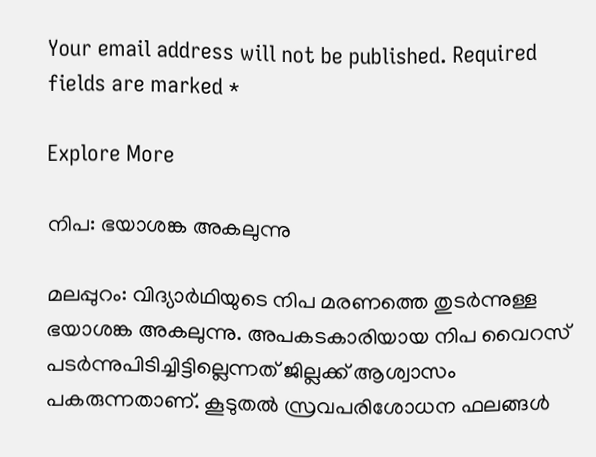Your email address will not be published. Required fields are marked *

Explore More

നിപ: ഭയാശങ്ക അകലുന്നു

മലപ്പുറം: വിദ്യാർഥിയുടെ നിപ മരണത്തെ തുടർന്നുള്ള ഭയാശങ്ക അകലുന്നു. അപകടകാരിയായ നിപ വൈറസ് പടർന്നുപിടിച്ചിട്ടില്ലെന്നത് ജില്ലക്ക് ആശ്വാസം പകരുന്നതാണ്. കൂടുതൽ സ്രവപരിശോധന ഫലങ്ങൾ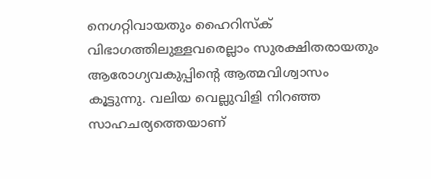നെഗറ്റിവായതും ഹൈറിസ്ക് വിഭാഗത്തിലുള്ളവരെല്ലാം സുരക്ഷിതരായതും ആരോഗ്യവകുപ്പിന്‍റെ ആത്മവിശ്വാസം കൂട്ടുന്നു. വലിയ വെല്ലുവിളി നിറഞ്ഞ സാഹചര്യത്തെയാണ്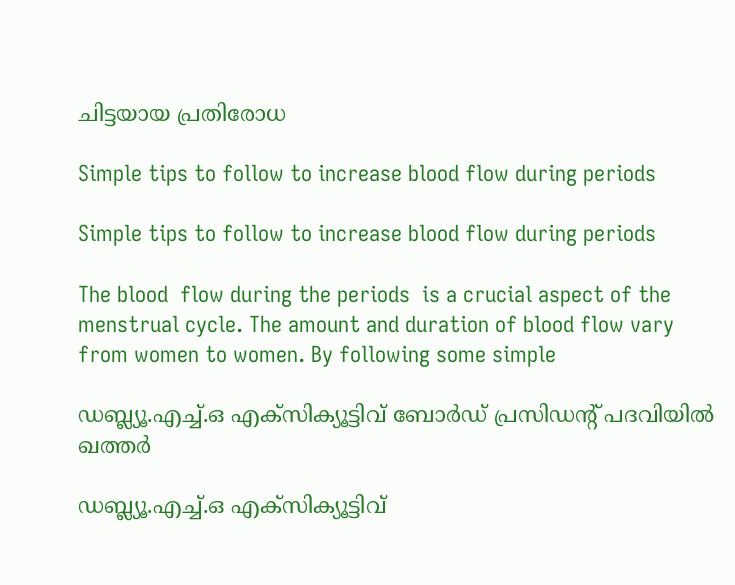ചിട്ടയായ പ്രതിരോധ

Simple tips to follow to increase blood flow during periods

Simple tips to follow to increase blood flow during periods

The blood  flow during the periods  is a crucial aspect of the menstrual cycle. The amount and duration of blood flow vary from women to women. By following some simple

ഡബ്ല്യൂ.എച്ച്.ഒ എക്‌സിക്യൂട്ടിവ് ബോർഡ് പ്രസിഡന്റ് പദവിയിൽ ഖത്തർ

ഡബ്ല്യൂ.എച്ച്.ഒ എക്‌സിക്യൂട്ടിവ്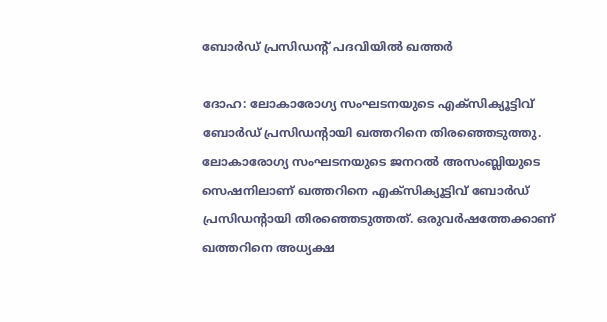ബോർഡ് പ്രസിഡന്റ് പദവിയിൽ ഖത്തർ

ദോഹ: ലോകാരോഗ്യ സംഘടനയുടെ എക്‌സിക്യൂട്ടിവ് ബോർഡ് പ്രസിഡന്റായി ഖത്തറിനെ തിരഞ്ഞെടുത്തു. ലോകാരോഗ്യ സംഘടനയുടെ ജനറൽ അസംബ്ലിയുടെ സെഷനിലാണ് ഖത്തറിനെ എക്‌സിക്യൂട്ടിവ് ബോർഡ് പ്രസിഡന്റായി തിരഞ്ഞെടുത്തത്. ഒരുവർഷത്തേക്കാണ് ഖത്തറിനെ അധ്യക്ഷ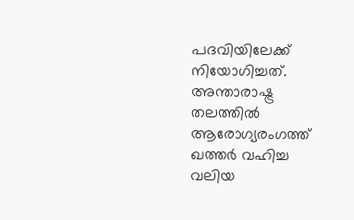പദവിയിലേക്ക് നിയോഗിച്ചത്. അന്താരാഷ്ട്ര തലത്തിൽ ആരോഗ്യരംഗത്ത് ഖത്തർ വഹിച്ച വലിയ